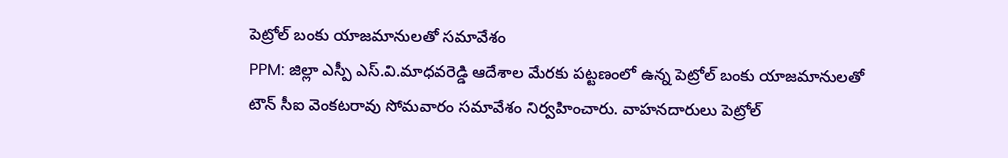పెట్రోల్ బంకు యాజమానులతో సమావేశం
PPM: జిల్లా ఎస్పీ ఎస్.వి.మాధవరెడ్డి ఆదేశాల మేరకు పట్టణంలో ఉన్న పెట్రోల్ బంకు యాజమానులతో టౌన్ సీఐ వెంకటరావు సోమవారం సమావేశం నిర్వహించారు. వాహనదారులు పెట్రోల్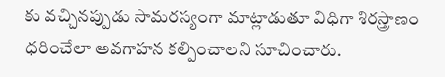కు వచ్చినప్పుడు సామరస్యంగా మాట్లాడుతూ విధిగా శిరస్త్రాణం ధరించేలా అవగాహన కల్పించాలని సూచించారు.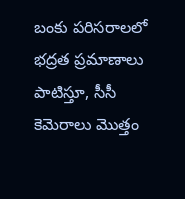బంకు పరిసరాలలో భద్రత ప్రమాణాలు పాటిస్తూ, సీసీ కెమెరాలు మొత్తం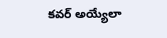కవర్ అయ్యేలా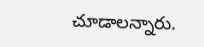చూడాలన్నారు.